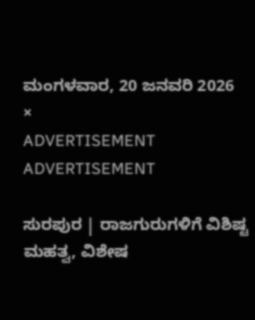ಮಂಗಳವಾರ, 20 ಜನವರಿ 2026
×
ADVERTISEMENT
ADVERTISEMENT

ಸುರಪುರ | ರಾಜಗುರುಗಳಿಗೆ ವಿಶಿಷ್ಟ ಮಹತ್ವ, ವಿಶೇಷ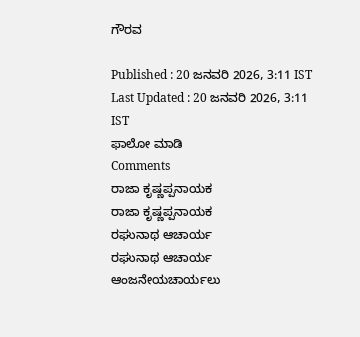ಗೌರವ

Published : 20 ಜನವರಿ 2026, 3:11 IST
Last Updated : 20 ಜನವರಿ 2026, 3:11 IST
ಫಾಲೋ ಮಾಡಿ
Comments
ರಾಜಾ ಕೃಷ್ಣಪ್ಪನಾಯಕ
ರಾಜಾ ಕೃಷ್ಣಪ್ಪನಾಯಕ
ರಘುನಾಥ ಆಚಾರ್ಯ
ರಘುನಾಥ ಆಚಾರ್ಯ
ಆಂಜನೇಯಚಾರ್ಯಲು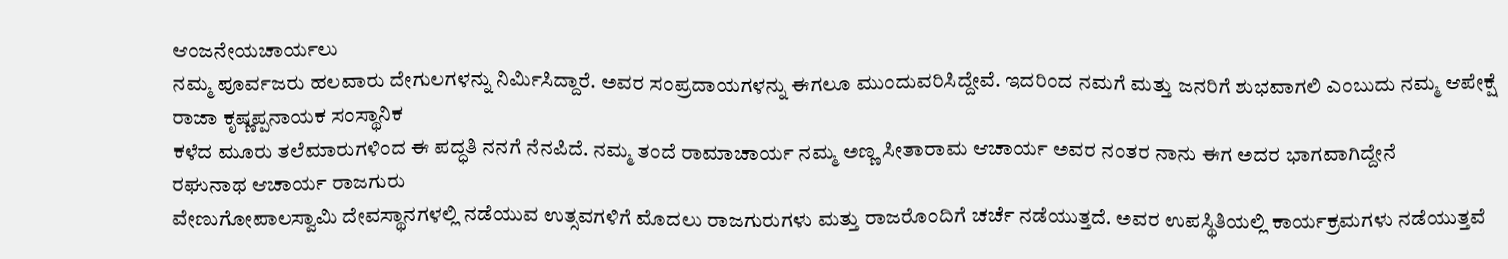ಆಂಜನೇಯಚಾರ್ಯಲು
ನಮ್ಮ ಪೂರ್ವಜರು ಹಲವಾರು ದೇಗುಲಗಳನ್ನು ನಿರ್ಮಿಸಿದ್ದಾರೆ. ಅವರ ಸಂಪ್ರದಾಯಗಳನ್ನು ಈಗಲೂ ಮುಂದುವರಿಸಿದ್ದೇವೆ. ಇದರಿಂದ ನಮಗೆ ಮತ್ತು ಜನರಿಗೆ ಶುಭವಾಗಲಿ ಎಂಬುದು ನಮ್ಮ ಆಪೇಕ್ಷೆ
ರಾಜಾ ಕೃಷ್ಣಪ್ಪನಾಯಕ ಸಂಸ್ಥಾನಿಕ
ಕಳೆದ ಮೂರು ತಲೆಮಾರುಗಳಿಂದ ಈ ಪದ್ಧತಿ ನನಗೆ ನೆನಪಿದೆ. ನಮ್ಮ ತಂದೆ ರಾಮಾಚಾರ್ಯ ನಮ್ಮ ಅಣ್ಣ ಸೀತಾರಾಮ ಆಚಾರ್ಯ ಅವರ ನಂತರ ನಾನು ಈಗ ಅದರ ಭಾಗವಾಗಿದ್ದೇನೆ
ರಘುನಾಥ ಆಚಾರ್ಯ ರಾಜಗುರು
ವೇಣುಗೋಪಾಲಸ್ವಾಮಿ ದೇವಸ್ಥಾನಗಳಲ್ಲಿ ನಡೆಯುವ ಉತ್ಸವಗಳಿಗೆ ಮೊದಲು ರಾಜಗುರುಗಳು ಮತ್ತು ರಾಜರೊಂದಿಗೆ ಚರ್ಚೆ ನಡೆಯುತ್ತದೆ. ಅವರ ಉಪಸ್ಥಿತಿಯಲ್ಲಿ ಕಾರ್ಯಕ್ರಮಗಳು ನಡೆಯುತ್ತವೆ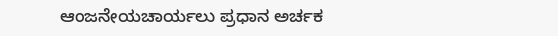ಆಂಜನೇಯಚಾರ್ಯಲು ಪ್ರಧಾನ ಅರ್ಚಕ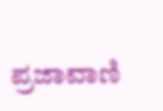ಪ್ರಜಾವಾಣಿ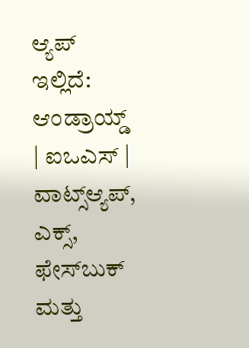ಆ್ಯಪ್ ಇಲ್ಲಿದೆ: ಆಂಡ್ರಾಯ್ಡ್ | ಐಒಎಸ್ | ವಾಟ್ಸ್ಆ್ಯಪ್, ಎಕ್ಸ್, ಫೇಸ್‌ಬುಕ್ ಮತ್ತು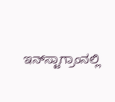ಇನ್‌ಸ್ಟಾಗ್ರಾಂನಲ್ಲಿ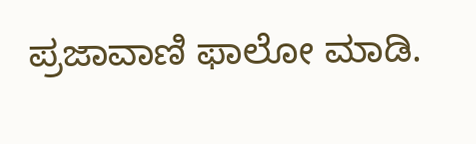ಪ್ರಜಾವಾಣಿ ಫಾಲೋ ಮಾಡಿ.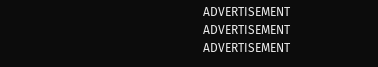ADVERTISEMENT
ADVERTISEMENT
ADVERTISEMENT